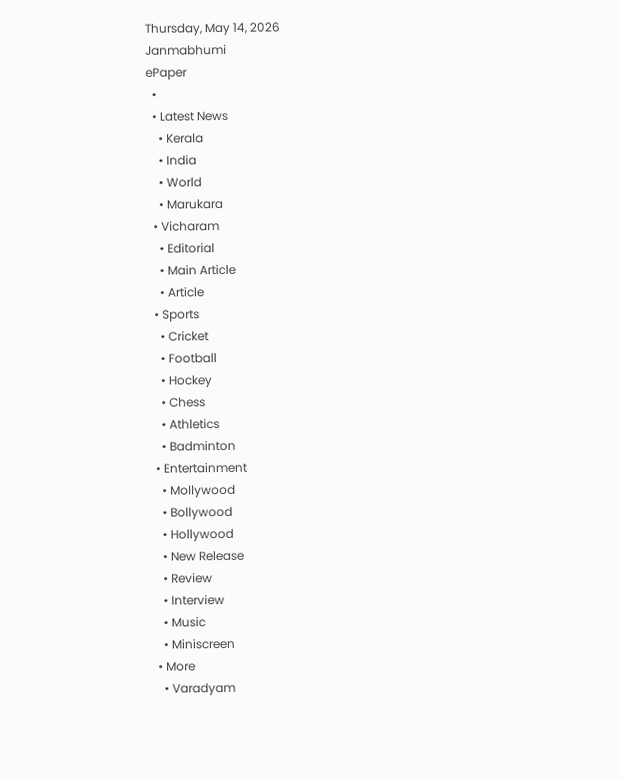Thursday, May 14, 2026
Janmabhumi
ePaper
  •
  • Latest News
    • Kerala
    • India
    • World
    • Marukara
  • Vicharam
    • Editorial
    • Main Article
    • Article
  • Sports
    • Cricket
    • Football
    • Hockey
    • Chess
    • Athletics
    • Badminton
  • Entertainment
    • Mollywood
    • Bollywood
    • Hollywood
    • New Release
    • Review
    • Interview
    • Music
    • Miniscreen
  • More
    • Varadyam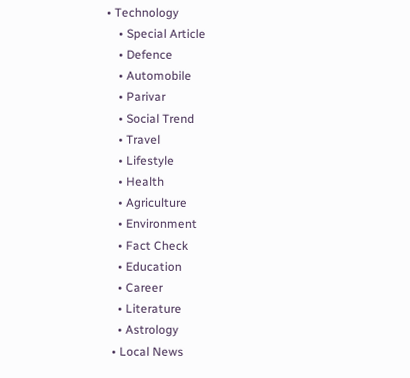• Technology
    • Special Article
    • Defence
    • Automobile
    • Parivar
    • Social Trend
    • Travel
    • Lifestyle
    • Health
    • Agriculture
    • Environment
    • Fact Check
    • Education
    • Career
    • Literature
    • Astrology
  • Local News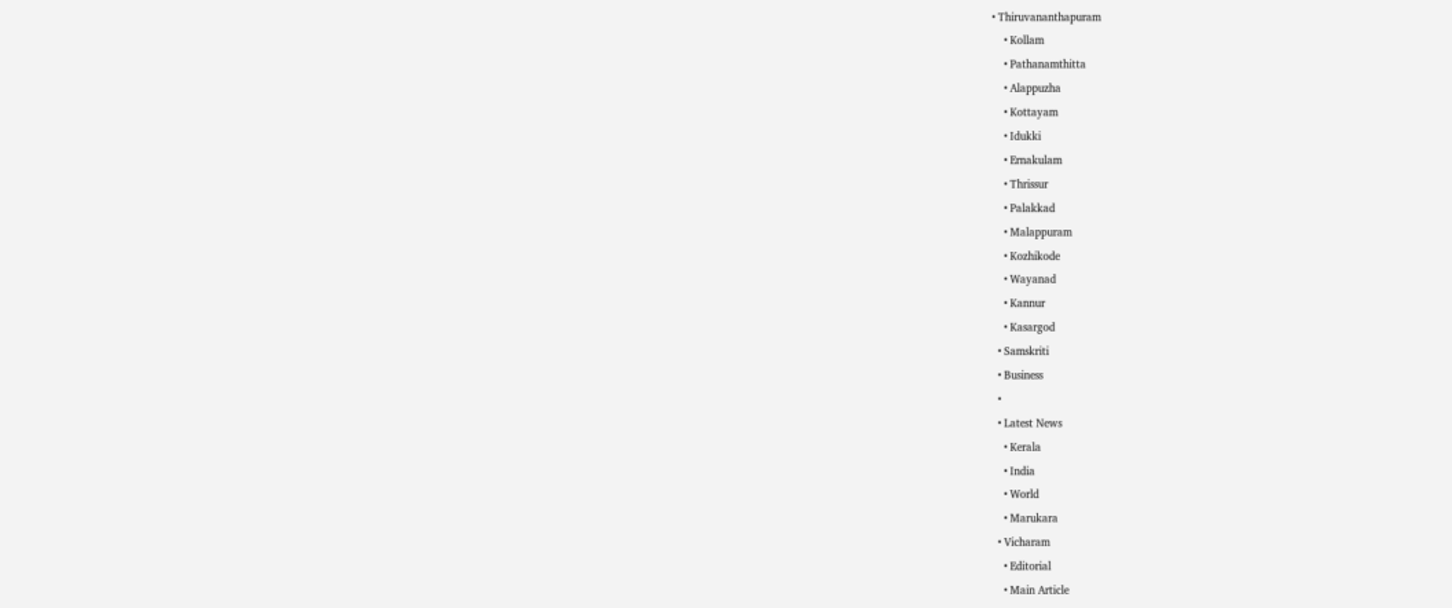• Thiruvananthapuram
    • Kollam
    • Pathanamthitta
    • Alappuzha
    • Kottayam
    • Idukki
    • Ernakulam
    • Thrissur
    • Palakkad
    • Malappuram
    • Kozhikode
    • Wayanad
    • Kannur
    • Kasargod
  • Samskriti
  • Business
  •
  • Latest News
    • Kerala
    • India
    • World
    • Marukara
  • Vicharam
    • Editorial
    • Main Article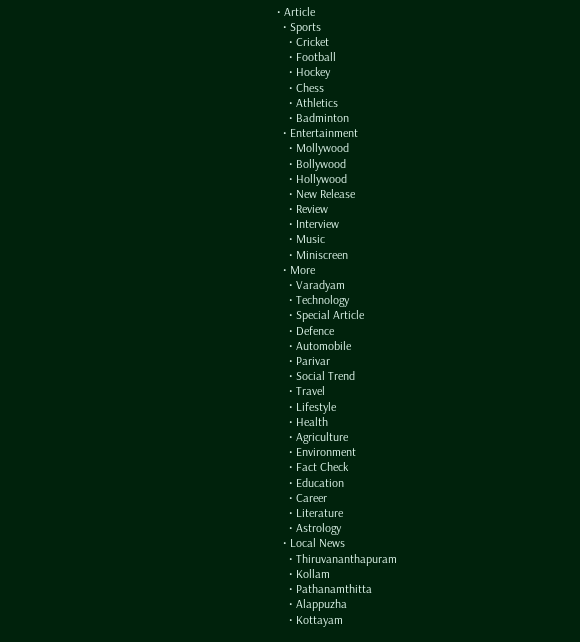• Article
  • Sports
    • Cricket
    • Football
    • Hockey
    • Chess
    • Athletics
    • Badminton
  • Entertainment
    • Mollywood
    • Bollywood
    • Hollywood
    • New Release
    • Review
    • Interview
    • Music
    • Miniscreen
  • More
    • Varadyam
    • Technology
    • Special Article
    • Defence
    • Automobile
    • Parivar
    • Social Trend
    • Travel
    • Lifestyle
    • Health
    • Agriculture
    • Environment
    • Fact Check
    • Education
    • Career
    • Literature
    • Astrology
  • Local News
    • Thiruvananthapuram
    • Kollam
    • Pathanamthitta
    • Alappuzha
    • Kottayam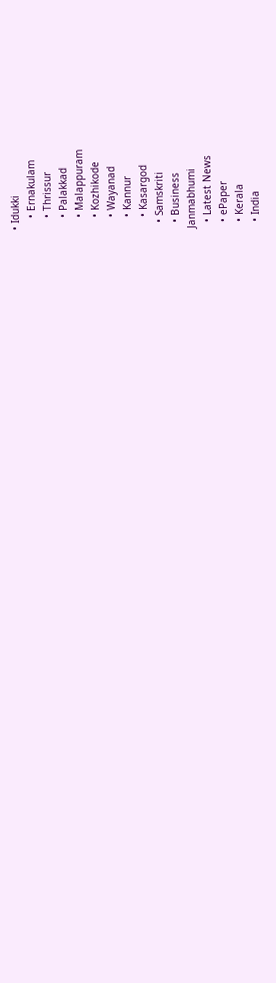• Idukki
    • Ernakulam
    • Thrissur
    • Palakkad
    • Malappuram
    • Kozhikode
    • Wayanad
    • Kannur
    • Kasargod
  • Samskriti
  • Business
Janmabhumi
  • Latest News
  • ePaper
  • Kerala
  • India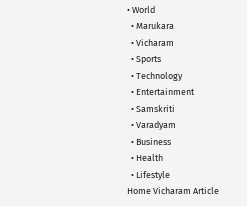• World
  • Marukara
  • Vicharam
  • Sports
  • Technology
  • Entertainment
  • Samskriti
  • Varadyam
  • Business
  • Health
  • Lifestyle
Home Vicharam Article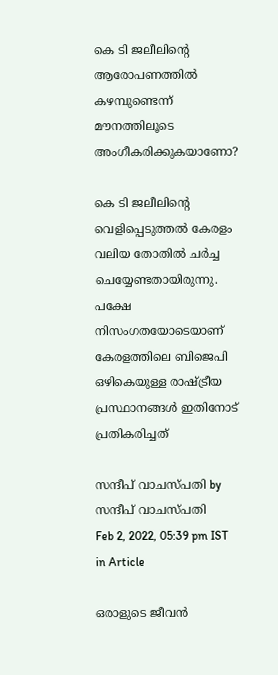കെ ടി ജലീലിന്റെ ആരോപണത്തില്‍ കഴമ്പുണ്ടെന്ന് മൗനത്തിലൂടെ അംഗീകരിക്കുകയാണോ?

കെ ടി ജലീലിന്റെ വെളിപ്പെടുത്തല്‍ കേരളം വലിയ തോതില്‍ ചര്‍ച്ച ചെയ്യേണ്ടതായിരുന്നു. പക്ഷേ നിസംഗതയോടെയാണ് കേരളത്തിലെ ബിജെപി ഒഴികെയുള്ള രാഷ്‌ട്രീയ പ്രസ്ഥാനങ്ങള്‍ ഇതിനോട് പ്രതികരിച്ചത്

സന്ദീപ് വാചസ്പതി by സന്ദീപ് വാചസ്പതി
Feb 2, 2022, 05:39 pm IST
in Article

ഒരാളുടെ ജീവന്‍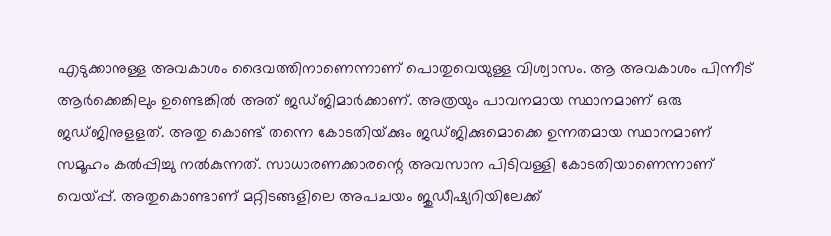എടുക്കാനുള്ള അവകാശം ദൈവത്തിനാണെന്നാണ് പൊതുവെയുള്ള വിശ്വാസം. ആ അവകാശം പിന്നീട് ആര്‍ക്കെങ്കിലും ഉണ്ടെങ്കില്‍ അത് ജഡ്ജിമാര്‍ക്കാണ്. അത്രയും പാവനമായ സ്ഥാനമാണ് ഒരു ജഡ്ജിനുളളത്. അതു കൊണ്ട് തന്നെ കോടതിയ്‌ക്കും ജഡ്ജിക്കുമൊക്കെ ഉന്നതമായ സ്ഥാനമാണ് സമൂഹം കല്‍പ്പിച്ചു നല്‍കുന്നത്. സാധാരണക്കാരന്റെ അവസാന പിടിവള്ളി കോടതിയാണെന്നാണ് വെയ്‌പ്പ്. അതുകൊണ്ടാണ് മറ്റിടങ്ങളിലെ അപചയം ജുഡീഷ്യറിയിലേക്ക്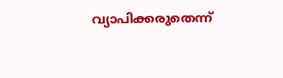വ്യാപിക്കരുതെന്ന്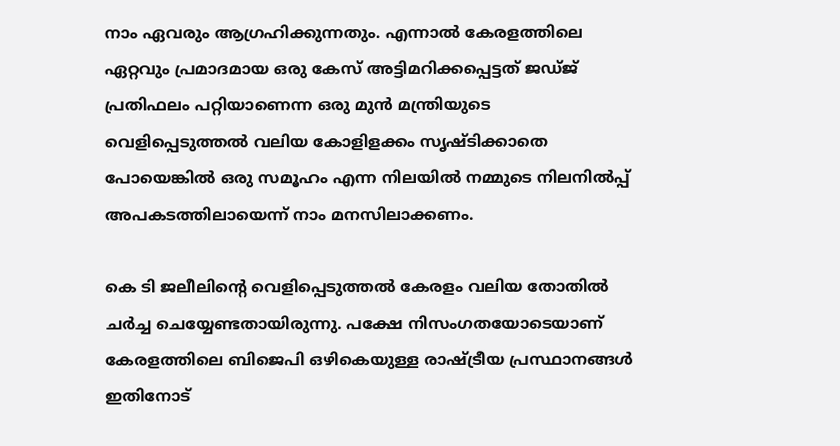നാം ഏവരും ആഗ്രഹിക്കുന്നതും. എന്നാല്‍ കേരളത്തിലെ ഏറ്റവും പ്രമാദമായ ഒരു കേസ് അട്ടിമറിക്കപ്പെട്ടത് ജഡ്ജ് പ്രതിഫലം പറ്റിയാണെന്ന ഒരു മുന്‍ മന്ത്രിയുടെ വെളിപ്പെടുത്തല്‍ വലിയ കോളിളക്കം സൃഷ്ടിക്കാതെ പോയെങ്കില്‍ ഒരു സമൂഹം എന്ന നിലയില്‍ നമ്മുടെ നിലനില്‍പ്പ് അപകടത്തിലായെന്ന് നാം മനസിലാക്കണം.

കെ ടി ജലീലിന്റെ വെളിപ്പെടുത്തല്‍ കേരളം വലിയ തോതില്‍ ചര്‍ച്ച ചെയ്യേണ്ടതായിരുന്നു. പക്ഷേ നിസംഗതയോടെയാണ് കേരളത്തിലെ ബിജെപി ഒഴികെയുള്ള രാഷ്‌ട്രീയ പ്രസ്ഥാനങ്ങള്‍ ഇതിനോട്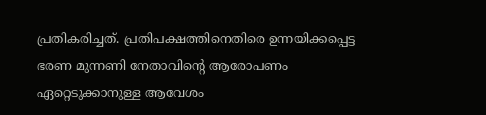പ്രതികരിച്ചത്. പ്രതിപക്ഷത്തിനെതിരെ ഉന്നയിക്കപ്പെട്ട ഭരണ മുന്നണി നേതാവിന്റെ ആരോപണം ഏറ്റെടുക്കാനുള്ള ആവേശം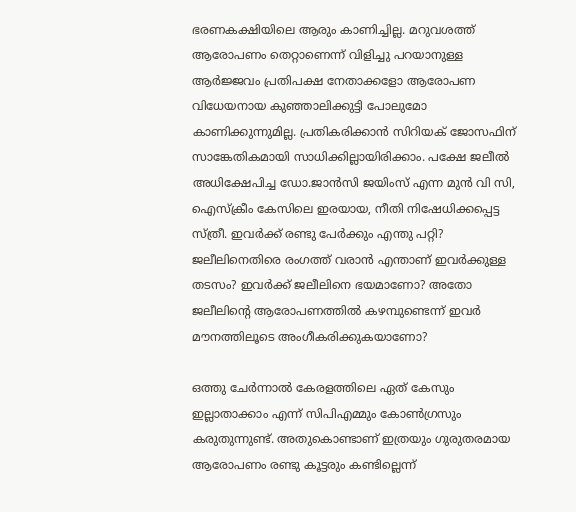ഭരണകക്ഷിയിലെ ആരും കാണിച്ചില്ല. മറുവശത്ത് ആരോപണം തെറ്റാണെന്ന് വിളിച്ചു പറയാനുള്ള ആര്‍ജ്ജവം പ്രതിപക്ഷ നേതാക്കളോ ആരോപണ വിധേയനായ കുഞ്ഞാലിക്കുട്ടി പോലുമോ കാണിക്കുന്നുമില്ല. പ്രതികരിക്കാന്‍ സിറിയക് ജോസഫിന് സാങ്കേതികമായി സാധിക്കില്ലായിരിക്കാം. പക്ഷേ ജലീല്‍ അധിക്ഷേപിച്ച ഡോ.ജാന്‍സി ജയിംസ് എന്ന മുന്‍ വി സി, ഐസ്‌ക്രീം കേസിലെ ഇരയായ, നീതി നിഷേധിക്കപ്പെട്ട സ്ത്രീ. ഇവര്‍ക്ക് രണ്ടു പേര്‍ക്കും എന്തു പറ്റി? ജലീലിനെതിരെ രംഗത്ത് വരാന്‍ എന്താണ് ഇവര്‍ക്കുള്ള തടസം? ഇവര്‍ക്ക് ജലീലിനെ ഭയമാണോ? അതോ ജലീലിന്റെ ആരോപണത്തില്‍ കഴമ്പുണ്ടെന്ന് ഇവര്‍ മൗനത്തിലൂടെ അംഗീകരിക്കുകയാണോ?

ഒത്തു ചേര്‍ന്നാല്‍ കേരളത്തിലെ ഏത് കേസും ഇല്ലാതാക്കാം എന്ന് സിപിഎമ്മും കോണ്‍ഗ്രസും കരുതുന്നുണ്ട്. അതുകൊണ്ടാണ് ഇത്രയും ഗുരുതരമായ ആരോപണം രണ്ടു കൂട്ടരും കണ്ടില്ലെന്ന്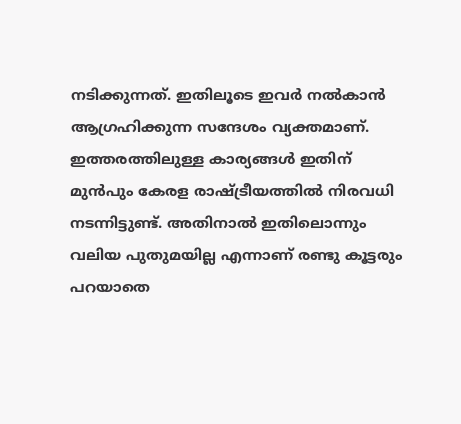നടിക്കുന്നത്. ഇതിലൂടെ ഇവര്‍ നല്‍കാന്‍ ആഗ്രഹിക്കുന്ന സന്ദേശം വ്യക്തമാണ്. ഇത്തരത്തിലുള്ള കാര്യങ്ങള്‍ ഇതിന് മുന്‍പും കേരള രാഷ്‌ട്രീയത്തില്‍ നിരവധി നടന്നിട്ടുണ്ട്. അതിനാല്‍ ഇതിലൊന്നും വലിയ പുതുമയില്ല എന്നാണ് രണ്ടു കൂട്ടരും പറയാതെ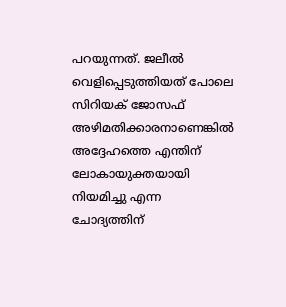പറയുന്നത്. ജലീല്‍ വെളിപ്പെടുത്തിയത് പോലെ സിറിയക് ജോസഫ് അഴിമതിക്കാരനാണെങ്കില്‍ അദ്ദേഹത്തെ എന്തിന് ലോകായുക്തയായി നിയമിച്ചു എന്ന ചോദ്യത്തിന്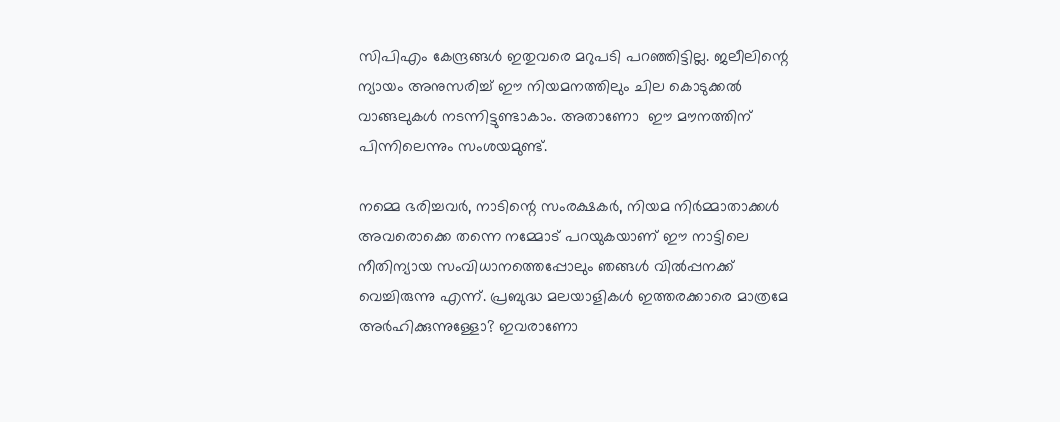സിപിഎം കേന്ദ്രങ്ങള്‍ ഇതുവരെ മറുപടി പറഞ്ഞിട്ടില്ല. ജലീലിന്റെ ന്യായം അനുസരിച്ച് ഈ നിയമനത്തിലും ചില കൊടുക്കല്‍ വാങ്ങലുകള്‍ നടന്നിട്ടുണ്ടാകാം. അതാണോ  ഈ മൗനത്തിന് പിന്നിലെന്നും സംശയമുണ്ട്.

നമ്മെ ഭരിച്ചവര്‍, നാടിന്റെ സംരക്ഷകര്‍, നിയമ നിര്‍മ്മാതാക്കള്‍ അവരൊക്കെ തന്നെ നമ്മോട് പറയുകയാണ് ഈ നാട്ടിലെ നീതിന്യായ സംവിധാനത്തെപ്പോലും ഞങ്ങള്‍ വില്‍പ്പനക്ക് വെച്ചിരുന്നു എന്ന്. പ്രബുദ്ധ മലയാളികള്‍ ഇത്തരക്കാരെ മാത്രമേ അര്‍ഹിക്കുന്നുള്ളോ? ഇവരാണോ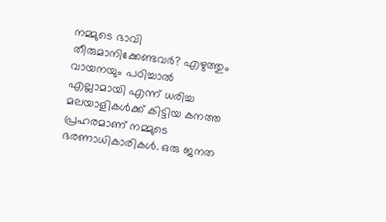നമ്മുടെ ഭാവി തീരുമാനിക്കേണ്ടവര്‍? എഴുത്തും വായനയും പഠിച്ചാല്‍ എല്ലാമായി എന്ന് ധരിച്ച മലയാളികള്‍ക്ക് കിട്ടിയ കനത്ത പ്രഹരമാണ് നമ്മുടെ ഭരണാധികാരികള്‍. ഒരു ജനത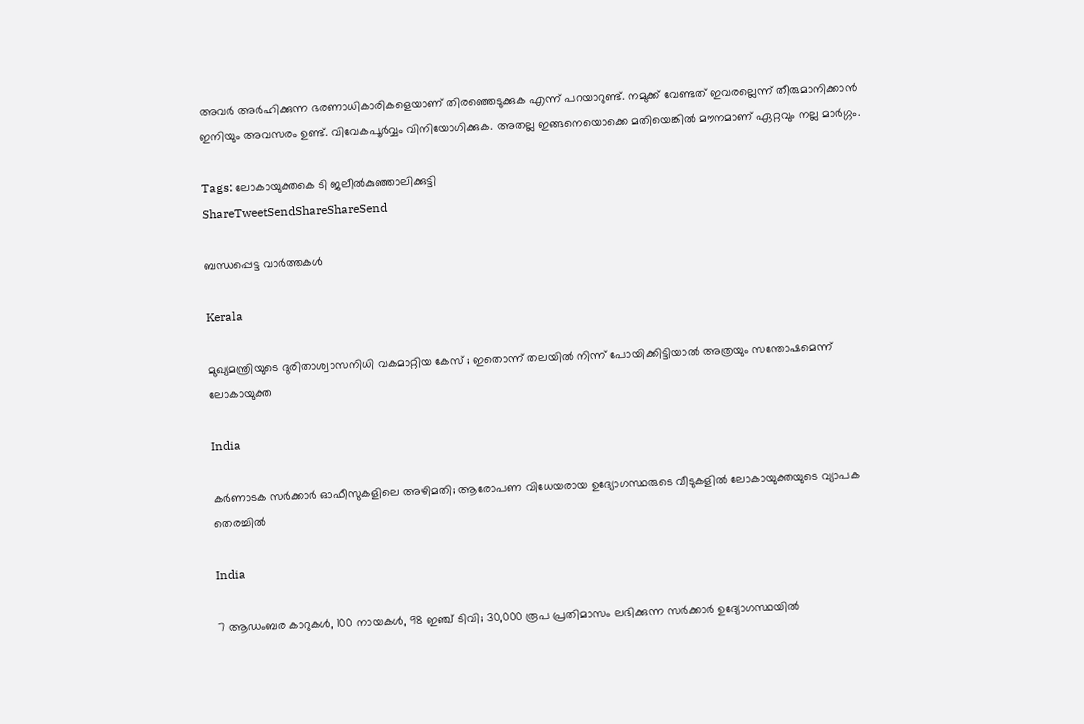അവര്‍ അര്‍ഹിക്കുന്ന ഭരണാധികാരികളെയാണ് തിരഞ്ഞെടുക്കുക എന്ന് പറയാറുണ്ട്. നമുക്ക് വേണ്ടത് ഇവരല്ലെന്ന് തീരുമാനിക്കാന്‍ ഇനിയും അവസരം ഉണ്ട്. വിവേകപൂര്‍വ്വം വിനിയോഗിക്കുക. അതല്ല ഇങ്ങനെയൊക്കെ മതിയെങ്കില്‍ മൗനമാണ് ഏറ്റവും നല്ല മാര്‍ഗ്ഗം.

Tags: ലോകായുക്തകെ ടി ജലീൽകുഞ്ഞാലിക്കുട്ടി
ShareTweetSendShareShareSend

ബന്ധപ്പെട്ട വാര്‍ത്തകള്‍

Kerala

മുഖ്യമന്ത്രിയുടെ ദുരിതാശ്വാസനിധി വകമാറ്റിയ കേസ് ; ഇതൊന്ന് തലയില്‍ നിന്ന് പോയിക്കിട്ടിയാല്‍ അത്രയും സന്തോഷമെന്ന് ലോകായുക്ത

India

കര്‍ണാടക സര്‍ക്കാര്‍ ഓഫീസുകളിലെ അഴിമതി; ആരോപണ വിധേയരായ ഉദ്യോഗസ്ഥരുടെ വീടുകളില്‍ ലോകായുക്തയുടെ വ്യാപക തെരച്ചില്‍

India

7 ആഡംബര കാറുകള്‍, 100 നായകള്‍, 98 ഇഞ്ച് ടിവി; 30,000 രൂപ പ്രതിമാസം ലഭിക്കുന്ന സര്‍ക്കാര്‍ ഉദ്യോഗസ്ഥയില്‍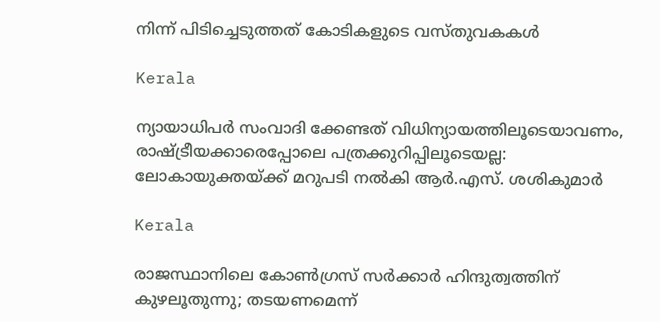നിന്ന് പിടിച്ചെടുത്തത് കോടികളുടെ വസ്തുവകകള്‍

Kerala

ന്യായാധിപർ സംവാദി ക്കേണ്ടത് വിധിന്യായത്തിലൂടെയാവണം, രാഷ്‌ട്രീയക്കാരെപ്പോലെ പത്രക്കുറിപ്പിലൂടെയല്ല: ലോകായുക്തയ്‌ക്ക് മറുപടി നല്‍കി ആര്‍.എസ്. ശശികുമാര്‍

Kerala

രാജസ്ഥാനിലെ കോണ്‍ഗ്രസ് സര്‍ക്കാര്‍ ഹിന്ദുത്വത്തിന് കുഴലൂതുന്നു; തടയണമെന്ന്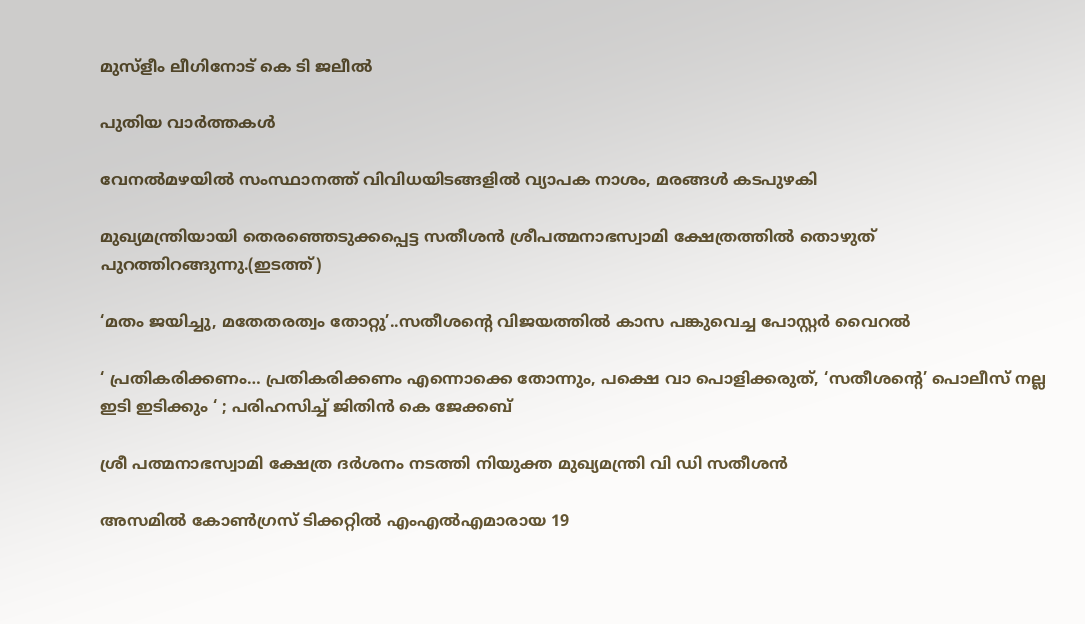മുസ്‌ളീം ലീഗിനോട് കെ ടി ജലീല്‍

പുതിയ വാര്‍ത്തകള്‍

വേനല്‍മഴയില്‍ സംസ്ഥാനത്ത് വിവിധയിടങ്ങളില്‍ വ്യാപക നാശം, മരങ്ങള്‍ കടപുഴകി

മുഖ്യമന്ത്രിയായി തെരഞ്ഞെടുക്കപ്പെട്ട സതീശന്‍ ശ്രീപത്മനാഭസ്വാമി ക്ഷേത്രത്തില്‍ തൊഴുത് പുറത്തിറങ്ങുന്നു.(ഇടത്ത്)

‘മതം ജയിച്ചു, മതേതരത്വം തോറ്റു’..സതീശന്റെ വിജയത്തില്‍ കാസ പങ്കുവെച്ച പോസ്റ്റര്‍ വൈറല്‍

‘ പ്രതികരിക്കണം… പ്രതികരിക്കണം എന്നൊക്കെ തോന്നും, പക്ഷെ വാ പൊളിക്കരുത്, ‘സതീശന്റെ’ പൊലീസ് നല്ല ഇടി ഇടിക്കും ‘ ; പരിഹസിച്ച് ജിതിൻ കെ ജേക്കബ്

ശ്രീ പത്മനാഭസ്വാമി ക്ഷേത്ര ദര്‍ശനം നടത്തി നിയുക്ത മുഖ്യമന്ത്രി വി ഡി സതീശന്‍

അസമില്‍ കോണ്‍ഗ്രസ് ടിക്കറ്റില്‍ എംഎല്‍എമാരായ 19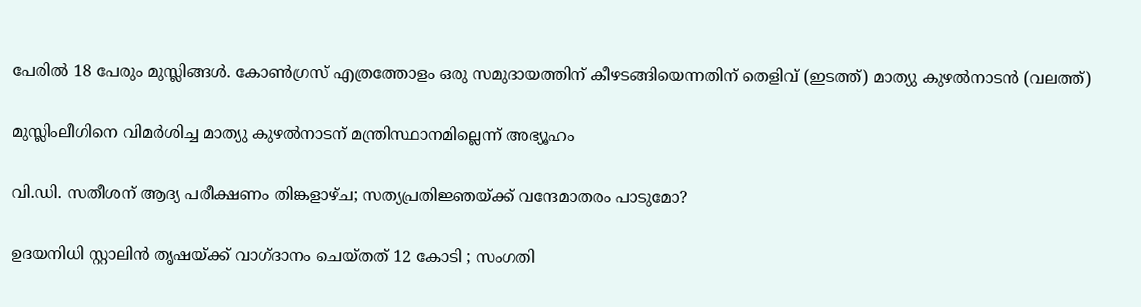പേരില്‍ 18 പേരും മുസ്ലിങ്ങള്‍. കോണ്‍ഗ്രസ് എത്രത്തോളം ഒരു സമുദായത്തിന് കീഴടങ്ങിയെന്നതിന് തെളിവ് (ഇടത്ത്) മാത്യു കുഴല്‍നാടന്‍ (വലത്ത്)

മുസ്ലിംലീഗിനെ വിമര്‍ശിച്ച മാത്യു കുഴല്‍നാടന് മന്ത്രിസ്ഥാനമില്ലെന്ന് അഭ്യൂഹം

വി.ഡി. സതീശന് ആദ്യ പരീക്ഷണം തിങ്കളാഴ്ച; സത്യപ്രതിജ്ഞയ്‌ക്ക് വന്ദേമാതരം പാടുമോ?

ഉദയനിധി സ്റ്റാലിൻ തൃഷയ്‌ക്ക് വാഗ്ദാനം ചെയ്തത് 12 കോടി ; സംഗതി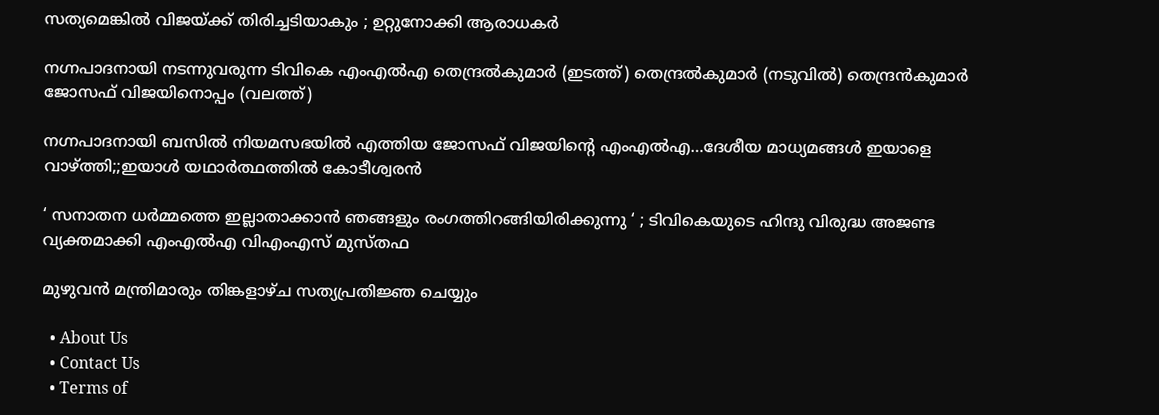സത്യമെങ്കിൽ വിജയ്‌ക്ക് തിരിച്ചടിയാകും ; ഉറ്റുനോക്കി ആരാധകർ

നഗ്നപാദനായി നടന്നുവരുന്ന ടിവികെ എംഎല്‍എ തെന്ദ്രല്‍കുമാര്‍ (ഇടത്ത്) തെന്ദ്രല്‍കുമാര്‍ (നടുവില്‍) തെന്ദ്രന്‍കുമാര്‍ ജോസഫ് വിജയിനൊപ്പം (വലത്ത്)

നഗ്നപാദനായി ബസില്‍ നിയമസഭയില്‍ എത്തിയ ജോസഫ് വിജയിന്റെ എംഎല്‍എ…ദേശീയ മാധ്യമങ്ങള്‍ ഇയാളെ വാഴ്‌ത്തി;;ഇയാള്‍ യഥാര്‍ത്ഥത്തില്‍ കോടീശ്വരന്‍

‘ സനാതന ധർമ്മത്തെ ഇല്ലാതാക്കാൻ ഞങ്ങളും രംഗത്തിറങ്ങിയിരിക്കുന്നു ‘ ; ടിവികെയുടെ ഹിന്ദു വിരുദ്ധ അജണ്ട വ്യക്തമാക്കി എംഎൽഎ വിഎംഎസ് മുസ്തഫ

മുഴുവന്‍ മന്ത്രിമാരും തിങ്കളാഴ്ച സത്യപ്രതിജ്ഞ ചെയ്യും

  • About Us
  • Contact Us
  • Terms of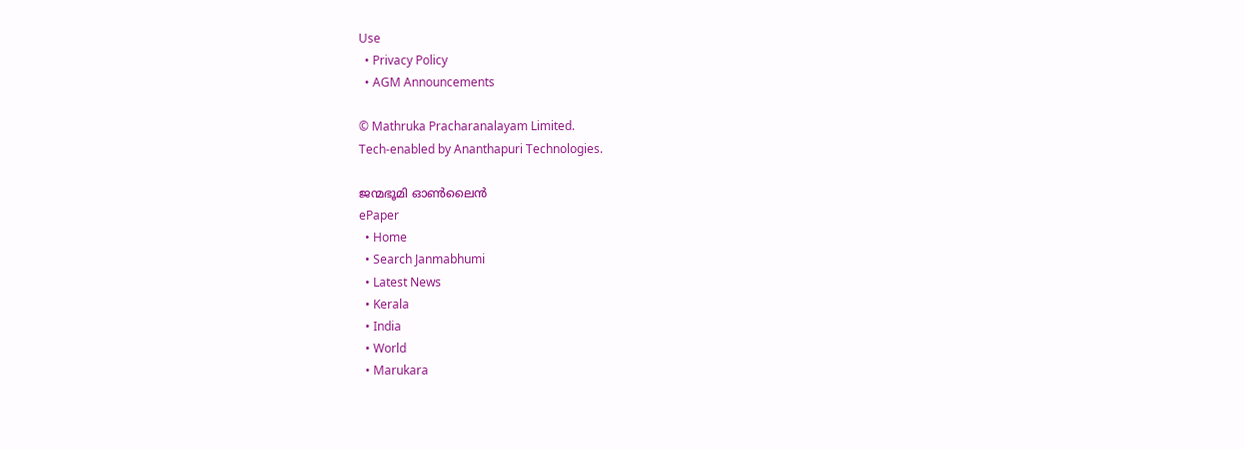Use
  • Privacy Policy
  • AGM Announcements

© Mathruka Pracharanalayam Limited.
Tech-enabled by Ananthapuri Technologies.

ജന്മഭൂമി ഓണ്‍ലൈന്‍
ePaper
  • Home
  • Search Janmabhumi
  • Latest News
  • Kerala
  • India
  • World
  • Marukara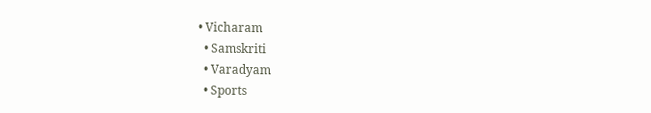• Vicharam
  • Samskriti
  • Varadyam
  • Sports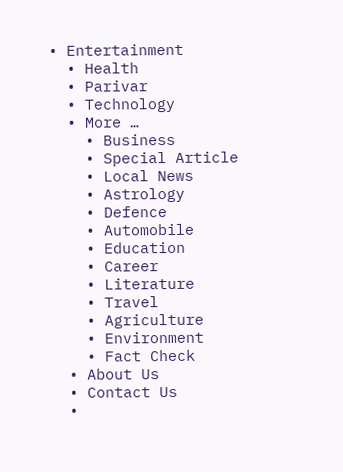• Entertainment
  • Health
  • Parivar
  • Technology
  • More …
    • Business
    • Special Article
    • Local News
    • Astrology
    • Defence
    • Automobile
    • Education
    • Career
    • Literature
    • Travel
    • Agriculture
    • Environment
    • Fact Check
  • About Us
  • Contact Us
  •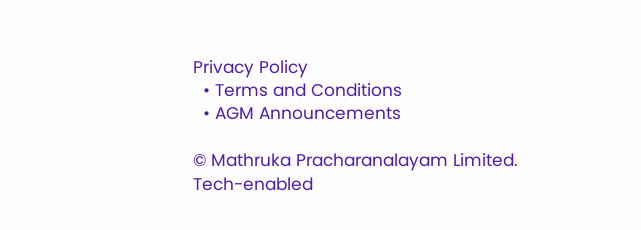Privacy Policy
  • Terms and Conditions
  • AGM Announcements

© Mathruka Pracharanalayam Limited.
Tech-enabled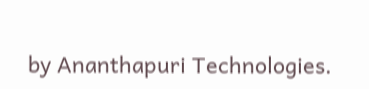by Ananthapuri Technologies.